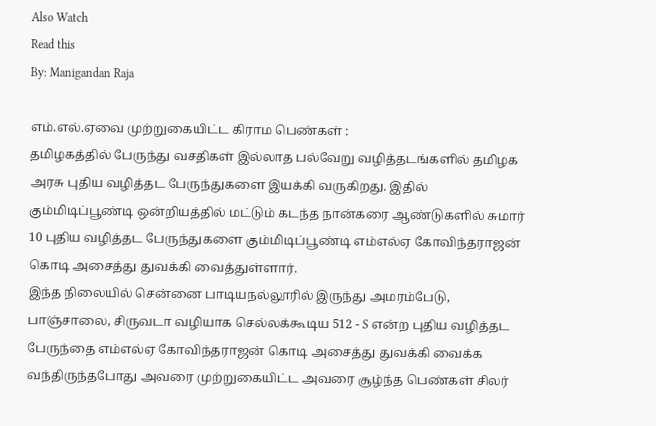Also Watch
Read this
By: Manigandan Raja

எம்.எல்.ஏவை முற்றுகையிட்ட கிராம பெண்கள் :
தமிழகத்தில் பேருந்து வசதிகள் இல்லாத பல்வேறு வழித்தடங்களில் தமிழக அரசு புதிய வழித்தட பேருந்துகளை இயக்கி வருகிறது. இதில் கும்மிடிப்பூண்டி ஒன்றியத்தில் மட்டும் கடந்த நான்கரை ஆண்டுகளில் சுமார் 10 புதிய வழித்தட பேருந்துகளை கும்மிடிப்பூண்டி எம்எல்ஏ கோவிந்தராஜன் கொடி அசைத்து துவக்கி வைத்துள்ளார்.
இந்த நிலையில் சென்னை பாடியநல்லூரில் இருந்து அமரம்பேடு, பாஞ்சாலை, சிருவடா வழியாக செல்லக்கூடிய 512 - S என்ற புதிய வழித்தட பேருந்தை எம்எல்ஏ கோவிந்தராஜன் கொடி அசைத்து துவக்கி வைக்க வந்திருந்தபோது அவரை முற்றுகையிட்ட அவரை சூழ்ந்த பெண்கள் சிலர்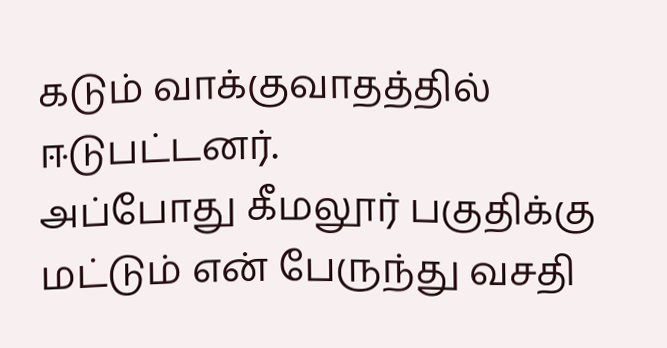கடும் வாக்குவாதத்தில் ஈடுபட்டனர்.
அப்போது கீமலூர் பகுதிக்கு மட்டும் என் பேருந்து வசதி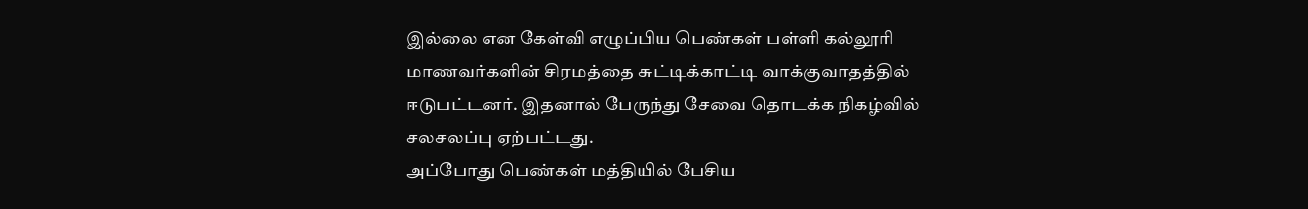இல்லை என கேள்வி எழுப்பிய பெண்கள் பள்ளி கல்லூரி மாணவர்களின் சிரமத்தை சுட்டிக்காட்டி வாக்குவாதத்தில் ஈடுபட்டனர். இதனால் பேருந்து சேவை தொடக்க நிகழ்வில் சலசலப்பு ஏற்பட்டது.
அப்போது பெண்கள் மத்தியில் பேசிய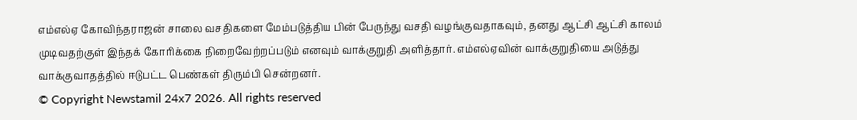எம்எல்ஏ கோவிந்தராஜன் சாலை வசதிகளை மேம்படுத்திய பின் பேருந்து வசதி வழங்குவதாகவும், தனது ஆட்சி ஆட்சி காலம் முடிவதற்குள் இந்தக் கோரிக்கை நிறைவேற்றப்படும் எனவும் வாக்குறுதி அளித்தார். எம்எல்ஏவின் வாக்குறுதியை அடுத்து வாக்குவாதத்தில் ஈடுபட்ட பெண்கள் திரும்பி சென்றனர்.
© Copyright Newstamil 24x7 2026. All rights reserved